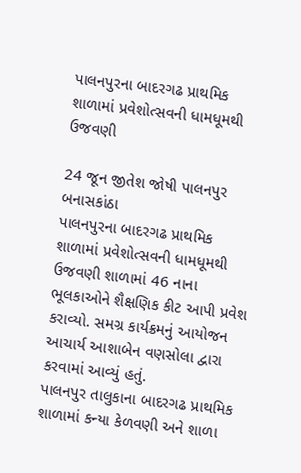પાલનપુરના બાદરગઢ પ્રાથમિક શાળામાં પ્રવેશોત્સવની ધામધૂમથી ઉજવણી

24 જૂન જીતેશ જોષી પાલનપુર બનાસકાંઠા
પાલનપુરના બાદરગઢ પ્રાથમિક શાળામાં પ્રવેશોત્સવની ધામધૂમથી ઉજવણી શાળામાં 46 નાના ભૂલકાઓને શૈક્ષણિક કીટ આપી પ્રવેશ કરાવ્યો. સમગ્ર કાર્યક્રમનું આયોજન આચાર્ય આશાબેન વણસોલા દ્વારા કરવામાં આવ્યું હતું.
પાલનપુર તાલુકાના બાદરગઢ પ્રાથમિક શાળામાં કન્યા કેળવણી અને શાળા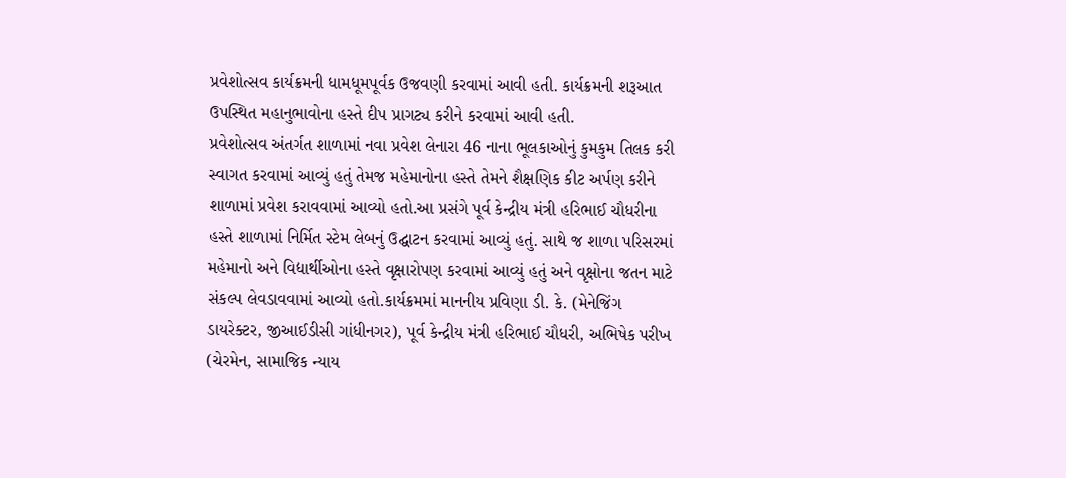પ્રવેશોત્સવ કાર્યક્રમની ધામધૂમપૂર્વક ઉજવણી કરવામાં આવી હતી. કાર્યક્રમની શરૂઆત ઉપસ્થિત મહાનુભાવોના હસ્તે દીપ પ્રાગટ્ય કરીને કરવામાં આવી હતી.
પ્રવેશોત્સવ અંતર્ગત શાળામાં નવા પ્રવેશ લેનારા 46 નાના ભૂલકાઓનું કુમકુમ તિલક કરી સ્વાગત કરવામાં આવ્યું હતું તેમજ મહેમાનોના હસ્તે તેમને શૈક્ષણિક કીટ અર્પણ કરીને શાળામાં પ્રવેશ કરાવવામાં આવ્યો હતો.આ પ્રસંગે પૂર્વ કેન્દ્રીય મંત્રી હરિભાઈ ચૌધરીના હસ્તે શાળામાં નિર્મિત સ્ટેમ લેબનું ઉદ્ઘાટન કરવામાં આવ્યું હતું. સાથે જ શાળા પરિસરમાં મહેમાનો અને વિદ્યાર્થીઓના હસ્તે વૃક્ષારોપણ કરવામાં આવ્યું હતું અને વૃક્ષોના જતન માટે સંકલ્પ લેવડાવવામાં આવ્યો હતો.કાર્યક્રમમાં માનનીય પ્રવિણા ડી. કે. (મેનેજિંગ ડાયરેક્ટર, જીઆઈડીસી ગાંધીનગર), પૂર્વ કેન્દ્રીય મંત્રી હરિભાઈ ચૌધરી, અભિષેક પરીખ (ચેરમેન, સામાજિક ન્યાય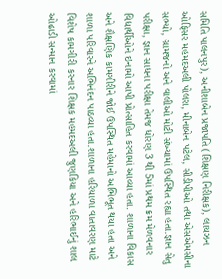સમિતિ પાલનપુર), અનીશાબેન પ્રજાપતિ (શિક્ષણ નિરીક્ષક), લાયઝન ઓફિસર મહમદઅલી પોલરા, મીનાબેન પટેલ, સીડીપીઓ તથા એસએમસીના સભ્યો, ગ્રામજનો અને વાલીઓ મોટી સંખ્યામાં ઉપસ્થિત રહ્યા હતા.જ્ઞાન સેતુ પરીક્ષા, જ્ઞાન સાધના પરીક્ષા તેમજ ધોરણ 3 થી 5માં પ્રથમ ક્રમ મેળવનાર વિદ્યાર્થીઓને ઇનામો આપી પ્રોત્સાહિત કરવામાં આવ્યા હતા. શાળાના વિકાસ અને શૈક્ષણિક કામગીરીને જોઈ ઉપસ્થિત મહેમાનો અભિભૂત થયા હતા અને શાળા પરિવારને અભિનંદન પાઠવ્યા હતા.શાળાના હરિયાળા વાતાવરણ માટે વિશેષ કામગીરી કરનાર શિક્ષક મહમદઅલી જુણકિયા અને હરિભાઈનું શાલ ઓઢાડી સન્માન કરવામાં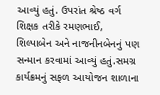આવ્યું હતું. ઉપરાંત શ્રેષ્ઠ વર્ગ શિક્ષક તરીકે રમણભાઈ, શિલ્પાબેન અને નાજનીનબેનનું પણ સન્માન કરવામાં આવ્યું હતું.સમગ્ર કાર્યક્રમનું સફળ આયોજન શાળાના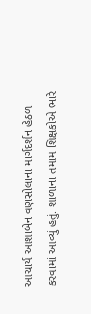આચાર્ય આશાબેન વણસોલાના માર્ગદર્શન હેઠળ કરવામાં આવ્યું હતું. શાળાના તમામ શિક્ષકોએ ભારે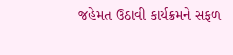જહેમત ઉઠાવી કાર્યક્રમને સફળ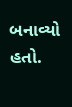બનાવ્યો હતો.